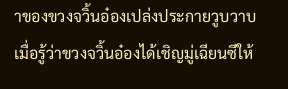าของขวงจวิ้นอ๋องเปล่งประกายวูบวาบ
เมื่อรู้ว่าขวงจวิ้นอ๋องได้เชิญมู่เฉียนซีให้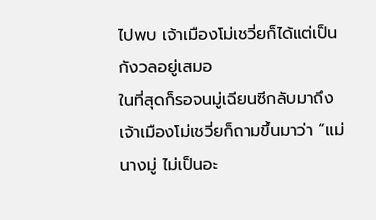ไปพบ เจ้าเมืองโม่เชวี่ยก็ได้แต่เป็นกังวลอยู่เสมอ
ในที่สุดก็รอจนมู่เฉียนซีกลับมาถึง เจ้าเมืองโม่เชวี่ยก็ถามขึ้นมาว่า “แม่นางมู่ ไม่เป็นอะ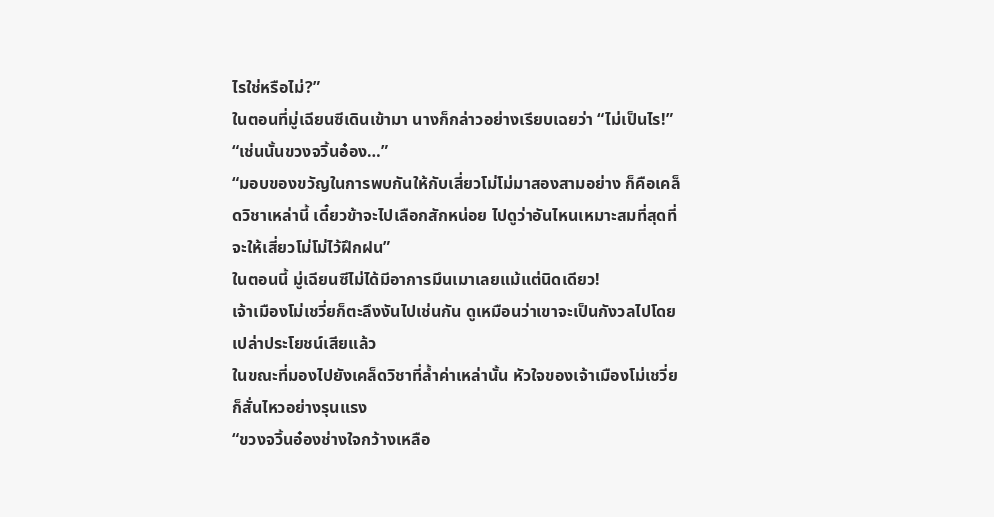ไรใช่หรือไม่?”
ในตอนที่มู่เฉียนซีเดินเข้ามา นางก็กล่าวอย่างเรียบเฉยว่า “ไม่เป็นไร!”
“เช่นนั้นขวงจวิ้นอ๋อง…”
“มอบของขวัญในการพบกันให้กับเสี่ยวโม่โม่มาสองสามอย่าง ก็คือเคล็ดวิชาเหล่านี้ เดี๋ยวข้าจะไปเลือกสักหน่อย ไปดูว่าอันไหนเหมาะสมที่สุดที่จะให้เสี่ยวโม่โม่ไว้ฝึกฝน”
ในตอนนี้ มู่เฉียนซีไม่ได้มีอาการมึนเมาเลยแม้แต่นิดเดียว!
เจ้าเมืองโม่เชวี่ยก็ตะลึงงันไปเช่นกัน ดูเหมือนว่าเขาจะเป็นกังวลไปโดยเปล่าประโยชน์เสียแล้ว
ในขณะที่มองไปยังเคล็ดวิชาที่ล้ำค่าเหล่านั้น หัวใจของเจ้าเมืองโม่เชวี่ยก็สั่นไหวอย่างรุนแรง
“ขวงจวิ้นอ๋องช่างใจกว้างเหลือ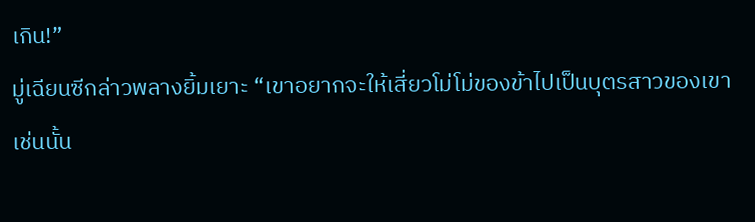เกิน!”
มู่เฉียนซีกล่าวพลางยิ้มเยาะ “เขาอยากจะให้เสี่ยวโม่โม่ของข้าไปเป็นบุตรสาวของเขา เช่นนั้น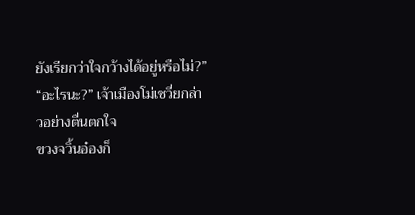ยังเรียกว่าใจกว้างได้อยู่หรือไม่?”
“อะไรนะ?” เจ้าเมืองโม่เชวี่ยกล่าวอย่างตื่นตกใจ
ขวงจวิ้นอ๋องก็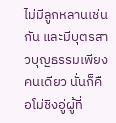ไม่มีลูกหลานเช่นกัน และมีบุตรสาวบุญธรรมเพียงคนเดียว นั่นก็คือโม่ชิงอู่ผู้ที่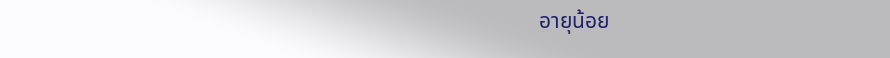อายุน้อย